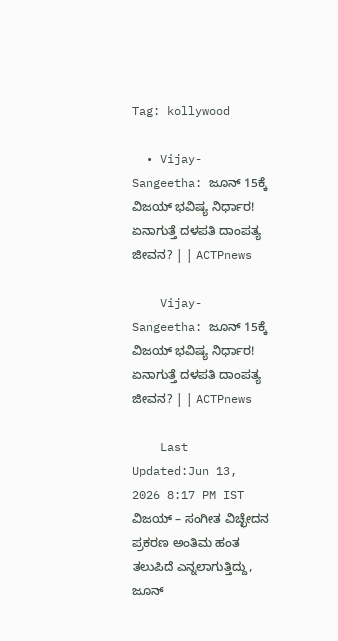Tag: kollywood

  • Vijay- Sangeetha: ಜೂನ್‌ 15ಕ್ಕೆ ವಿಜಯ್ ಭವಿಷ್ಯ ನಿರ್ಧಾರ! ಏನಾಗುತ್ತೆ ದಳಪತಿ ದಾಂಪತ್ಯ ಜೀವನ? | | ACTPnews

    Vijay- Sangeetha: ಜೂನ್‌ 15ಕ್ಕೆ ವಿಜಯ್ ಭವಿಷ್ಯ ನಿರ್ಧಾರ! ಏನಾಗುತ್ತೆ ದಳಪತಿ ದಾಂಪತ್ಯ ಜೀವನ? | | ACTPnews

    Last Updated:Jun 13, 2026 8:17 PM IST ವಿಜಯ್ – ಸಂಗೀತ ವಿಚ್ಛೇದನ ಪ್ರಕರಣ ಅಂತಿಮ ಹಂತ ತಲುಪಿದೆ ಎನ್ನಲಾಗುತ್ತಿದ್ದು, ಜೂನ್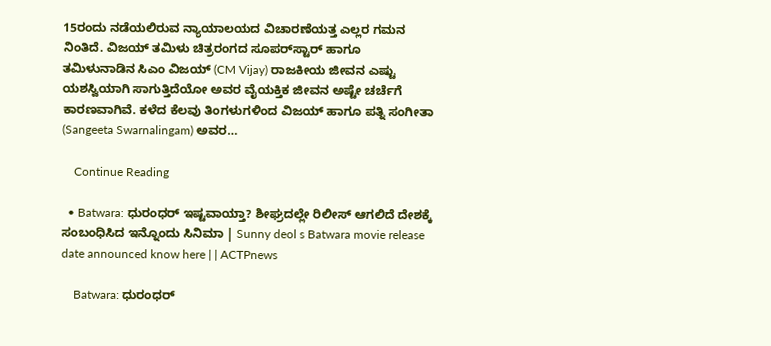15ರಂದು ನಡೆಯಲಿರುವ ನ್ಯಾಯಾಲಯದ ವಿಚಾರಣೆಯತ್ತ ಎಲ್ಲರ ಗಮನ ನಿಂತಿದೆ. ವಿಜಯ್ ತಮಿಳು ಚಿತ್ರರಂಗದ ಸೂಪರ್‌ಸ್ಟಾರ್ ಹಾಗೂ ತಮಿಳುನಾಡಿನ ಸಿಎಂ ವಿಜಯ್ (CM Vijay) ರಾಜಕೀಯ ಜೀವನ ಎಷ್ಟು ಯಶಸ್ವಿಯಾಗಿ ಸಾಗುತ್ತಿದೆಯೋ ಅವರ ವೈಯಕ್ತಿಕ ಜೀವನ ಅಷ್ಟೇ ಚರ್ಚೆಗೆ ಕಾರಣವಾಗಿವೆ. ಕಳೆದ ಕೆಲವು ತಿಂಗಳುಗಳಿಂದ ವಿಜಯ್ ಹಾಗೂ ಪತ್ನಿ ಸಂಗೀತಾ (Sangeeta Swarnalingam) ಅವರ…

    Continue Reading

  • Batwara: ಧುರಂಧರ್ ಇಷ್ಟವಾಯ್ತಾ? ಶೀಘ್ರದಲ್ಲೇ ರಿಲೀಸ್ ಆಗಲಿದೆ ದೇಶಕ್ಕೆ ಸಂಬಂಧಿಸಿದ ಇನ್ನೊಂದು ಸಿನಿಮಾ | Sunny deol s Batwara movie release date announced know here | | ACTPnews

    Batwara: ಧುರಂಧರ್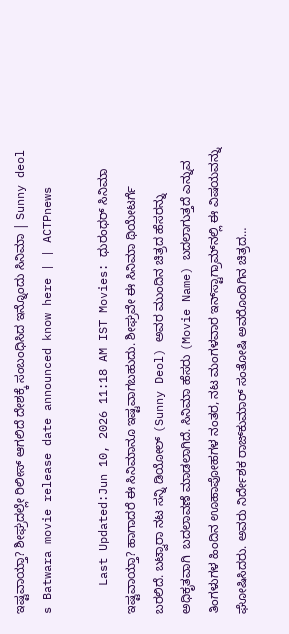ಇಷ್ಟವಾಯ್ತಾ? ಶೀಘ್ರದಲ್ಲೇ ರಿಲೀಸ್ ಆಗಲಿದೆ ದೇಶಕ್ಕೆ ಸಂಬಂಧಿಸಿದ ಇನ್ನೊಂದು ಸಿನಿಮಾ | Sunny deol s Batwara movie release date announced know here | | ACTPnews

    Last Updated:Jun 10, 2026 11:18 AM IST Movies: ಧುರಂಧರ್ ಸಿನಿಮಾ ಇಷ್ಟವಾಯ್ತಾ? ಹಾಗಾದರೆ ಈ ಸಿನಿಮಾನೂ ಇಷ್ಟವಾಗಬಹುದು. ಶೀಘ್ರವೇ ಈ ಸಿನಿಮಾ ಥಿಯೇಟರ್ಗೆ ಬರಲಿದೆ. ಬಟ್ವಾರಾ ನಟ ಸನ್ನಿ ಡಿಯೋಲ್ (Sunny Deol) ಅವರ ಮುಂದಿನ ಚಿತ್ರದ ಹೆಸರನ್ನು ಅಧಿಕೃತವಾಗಿ  ಬದಲಾವಣೆ ಮಾಡಲಾಗಿದೆ. ಸಿನಿಮಾ ಹೆಸರು (Movie Name) ಬದಲಾಗುತ್ತದೆ ಎನ್ನುವ ತಿಂಗಳುಗಳ ಹಿಂದಿನ ಊಹಾಪೋಹಗಳ ನಂತರ, ನಟ ಮಂಗಳವಾರ ಇನ್‌ಸ್ಟಾಗ್ರಾಮ್‌ನಲ್ಲಿ ಈ ವಿಷಯವನ್ನು ಘೋಷಿಸಿದರು. ಅವರು ನಿರ್ದೇಶಕ ರಾಜ್‌ಕುಮಾರ್ ಸಂತೋಷಿ ಅವರೊಂದಿಗಿನ ಚಿತ್ರದ…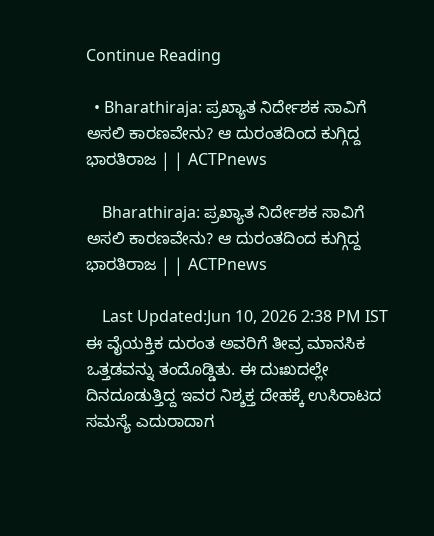Continue Reading

  • Bharathiraja: ಪ್ರಖ್ಯಾತ ನಿರ್ದೇಶಕ ಸಾವಿಗೆ ಅಸಲಿ ಕಾರಣವೇನು? ಆ ದುರಂತದಿಂದ ಕುಗ್ಗಿದ್ದ ಭಾರತಿರಾಜ | | ACTPnews

    Bharathiraja: ಪ್ರಖ್ಯಾತ ನಿರ್ದೇಶಕ ಸಾವಿಗೆ ಅಸಲಿ ಕಾರಣವೇನು? ಆ ದುರಂತದಿಂದ ಕುಗ್ಗಿದ್ದ ಭಾರತಿರಾಜ | | ACTPnews

    Last Updated:Jun 10, 2026 2:38 PM IST ಈ ವೈಯಕ್ತಿಕ ದುರಂತ ಅವರಿಗೆ ತೀವ್ರ ಮಾನಸಿಕ ಒತ್ತಡವನ್ನು ತಂದೊಡ್ಡಿತು. ಈ ದುಃಖದಲ್ಲೇ ದಿನದೂಡುತ್ತಿದ್ದ ಇವರ ನಿಶ್ಶಕ್ತ ದೇಹಕ್ಕೆ ಉಸಿರಾಟದ ಸಮಸ್ಯೆ ಎದುರಾದಾಗ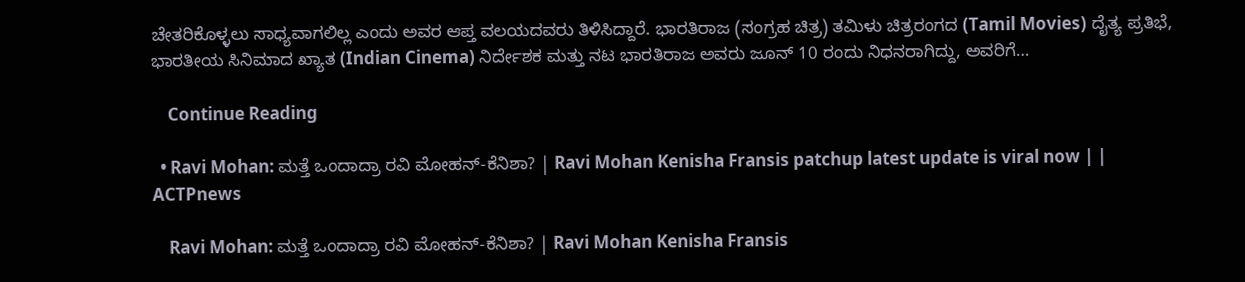ಚೇತರಿಕೊಳ್ಳಲು ಸಾಧ್ಯವಾಗಲಿಲ್ಲ ಎಂದು ಅವರ ಆಪ್ತ ವಲಯದವರು ತಿಳಿಸಿದ್ದಾರೆ. ಭಾರತಿರಾಜ (ಸಂಗ್ರಹ ಚಿತ್ರ) ತಮಿಳು ಚಿತ್ರರಂಗದ (Tamil Movies) ದೈತ್ಯ ಪ್ರತಿಭೆ, ಭಾರತೀಯ ಸಿನಿಮಾದ ಖ್ಯಾತ (Indian Cinema) ನಿರ್ದೇಶಕ ಮತ್ತು ನಟ ಭಾರತಿರಾಜ ಅವರು ಜೂನ್‌ 10 ರಂದು ನಿಧನರಾಗಿದ್ದು, ಅವರಿಗೆ…

    Continue Reading

  • Ravi Mohan: ಮತ್ತೆ ಒಂದಾದ್ರಾ ರವಿ ಮೋಹನ್-ಕೆನಿಶಾ? | Ravi Mohan Kenisha Fransis patchup latest update is viral now | | ACTPnews

    Ravi Mohan: ಮತ್ತೆ ಒಂದಾದ್ರಾ ರವಿ ಮೋಹನ್-ಕೆನಿಶಾ? | Ravi Mohan Kenisha Fransis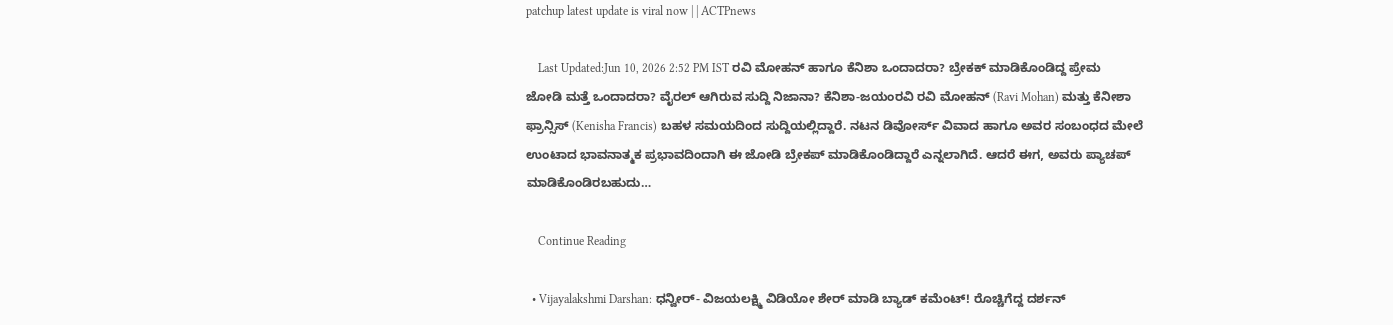patchup latest update is viral now | | ACTPnews

    Last Updated:Jun 10, 2026 2:52 PM IST ರವಿ ಮೋಹನ್ ಹಾಗೂ ಕೆನಿಶಾ ಒಂದಾದರಾ? ಬ್ರೇಕಕ್ ಮಾಡಿಕೊಂಡಿದ್ದ ಪ್ರೇಮ ಜೋಡಿ ಮತ್ತೆ ಒಂದಾದರಾ? ವೈರಲ್ ಆಗಿರುವ ಸುದ್ದಿ ನಿಜಾನಾ? ಕೆನಿಶಾ-ಜಯಂರವಿ ರವಿ ಮೋಹನ್ (Ravi Mohan) ಮತ್ತು ಕೆನೀಶಾ ಫ್ರಾನ್ಸಿಸ್ (Kenisha Francis) ಬಹಳ ಸಮಯದಿಂದ ಸುದ್ದಿಯಲ್ಲಿದ್ದಾರೆ. ನಟನ ಡಿವೋರ್ಸ್ ವಿವಾದ ಹಾಗೂ ಅವರ ಸಂಬಂಧದ ಮೇಲೆ ಉಂಟಾದ ಭಾವನಾತ್ಮಕ ಪ್ರಭಾವದಿಂದಾಗಿ ಈ ಜೋಡಿ ಬ್ರೇಕಪ್ ಮಾಡಿಕೊಂಡಿದ್ದಾರೆ ಎನ್ನಲಾಗಿದೆ. ಆದರೆ ಈಗ, ಅವರು ಪ್ಯಾಚಪ್ ಮಾಡಿಕೊಂಡಿರಬಹುದು…

    Continue Reading

  • Vijayalakshmi Darshan: ಧನ್ವೀರ್- ವಿಜಯಲಕ್ಷ್ಮಿ ವಿಡಿಯೋ ಶೇರ್ ಮಾಡಿ ಬ್ಯಾಡ್ ಕಮೆಂಟ್! ರೊಚ್ಚಿಗೆದ್ದ ದರ್ಶನ್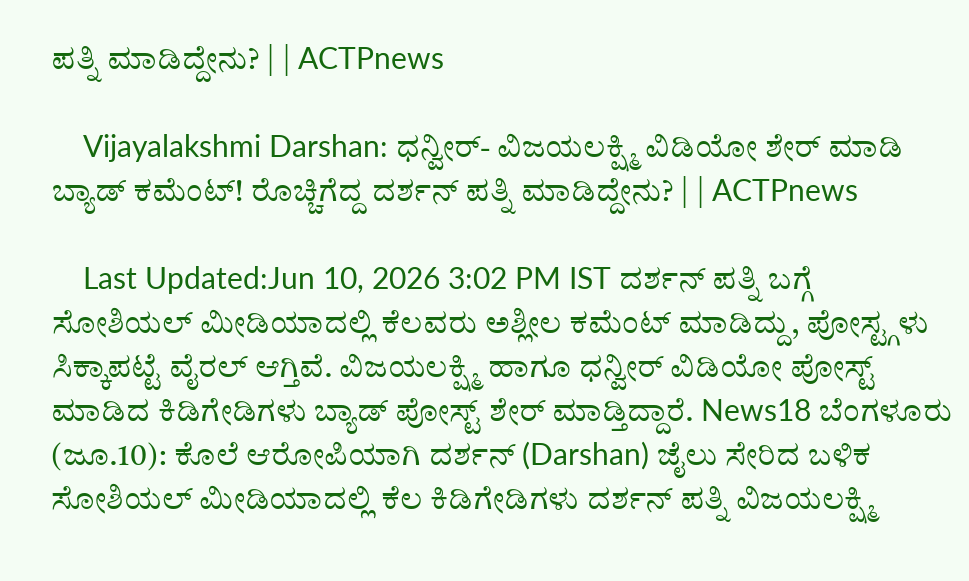ಪತ್ನಿ ಮಾಡಿದ್ದೇನು? | | ACTPnews

    Vijayalakshmi Darshan: ಧನ್ವೀರ್- ವಿಜಯಲಕ್ಷ್ಮಿ ವಿಡಿಯೋ ಶೇರ್ ಮಾಡಿ ಬ್ಯಾಡ್ ಕಮೆಂಟ್! ರೊಚ್ಚಿಗೆದ್ದ ದರ್ಶನ್ ಪತ್ನಿ ಮಾಡಿದ್ದೇನು? | | ACTPnews

    Last Updated:Jun 10, 2026 3:02 PM IST ದರ್ಶನ್ ಪತ್ನಿ ಬಗ್ಗೆ ಸೋಶಿಯಲ್ ಮೀಡಿಯಾದಲ್ಲಿ ಕೆಲವರು ಅಶ್ಲೀಲ ಕಮೆಂಟ್ ಮಾಡಿದ್ದು, ಪೋಸ್ಟ್ಗಳು ಸಿಕ್ಕಾಪಟ್ಟೆ ವೈರಲ್ ಆಗ್ತಿವೆ. ವಿಜಯಲಕ್ಷ್ಮಿ ಹಾಗೂ ಧನ್ವೀರ್ ವಿಡಿಯೋ ಪೋಸ್ಟ್ ಮಾಡಿದ ಕಿಡಿಗೇಡಿಗಳು ಬ್ಯಾಡ್ ಪೋಸ್ಟ್ ಶೇರ್ ಮಾಡ್ತಿದ್ದಾರೆ. News18 ಬೆಂಗಳೂರು (ಜೂ.10): ಕೊಲೆ ಆರೋಪಿಯಾಗಿ ದರ್ಶನ್ (Darshan) ಜೈಲು ಸೇರಿದ ಬಳಿಕ ಸೋಶಿಯಲ್ ಮೀಡಿಯಾದಲ್ಲಿ ಕೆಲ ಕಿಡಿಗೇಡಿಗಳು ದರ್ಶನ್ ಪತ್ನಿ ವಿಜಯಲಕ್ಷ್ಮಿ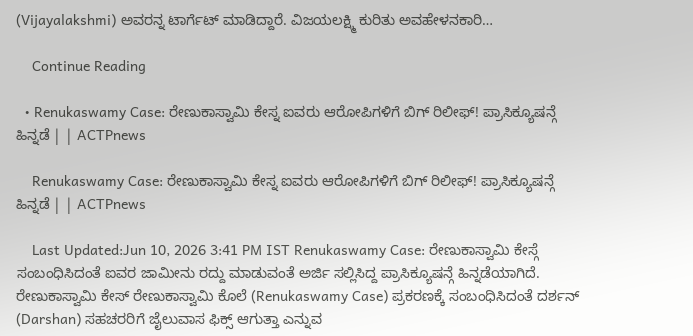(Vijayalakshmi) ಅವರನ್ನ ಟಾರ್ಗೆಟ್ ಮಾಡಿದ್ದಾರೆ. ವಿಜಯಲಕ್ಷ್ಮಿ ಕುರಿತು ಅವಹೇಳನಕಾರಿ…

    Continue Reading

  • Renukaswamy Case: ರೇಣುಕಾಸ್ವಾಮಿ ಕೇಸ್ನ ಐವರು ಆರೋಪಿಗಳಿಗೆ ಬಿಗ್ ರಿಲೀಫ್! ಪ್ರಾಸಿಕ್ಯೂಷನ್ಗೆ ಹಿನ್ನಡೆ | | ACTPnews

    Renukaswamy Case: ರೇಣುಕಾಸ್ವಾಮಿ ಕೇಸ್ನ ಐವರು ಆರೋಪಿಗಳಿಗೆ ಬಿಗ್ ರಿಲೀಫ್! ಪ್ರಾಸಿಕ್ಯೂಷನ್ಗೆ ಹಿನ್ನಡೆ | | ACTPnews

    Last Updated:Jun 10, 2026 3:41 PM IST Renukaswamy Case: ರೇಣುಕಾಸ್ವಾಮಿ ಕೇಸ್ಗೆ ಸಂಬಂಧಿಸಿದಂತೆ ಐವರ ಜಾಮೀನು ರದ್ದು ಮಾಡುವಂತೆ ಅರ್ಜಿ ಸಲ್ಲಿಸಿದ್ದ ಪ್ರಾಸಿಕ್ಯೂಷನ್ಗೆ ಹಿನ್ನಡೆಯಾಗಿದೆ. ರೇಣುಕಾಸ್ವಾಮಿ ಕೇಸ್ ರೇಣುಕಾಸ್ವಾಮಿ ಕೊಲೆ (Renukaswamy Case) ಪ್ರಕರಣಕ್ಕೆ ಸಂಬಂಧಿಸಿದಂತೆ ದರ್ಶನ್ (Darshan) ಸಹಚರರಿಗೆ ಜೈಲುವಾಸ ಫಿಕ್ಸ್ ಆಗುತ್ತಾ ಎನ್ನುವ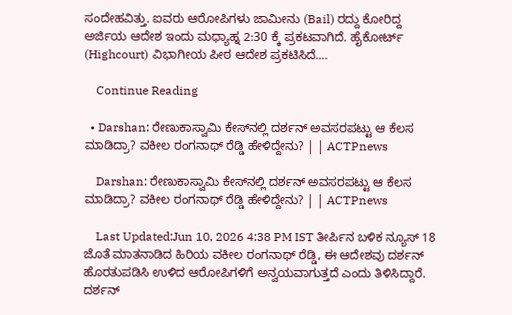ಸಂದೇಹವಿತ್ತು. ಐವರು ಆರೋಪಿಗಳು ಜಾಮೀನು (Bail) ರದ್ದು ಕೋರಿದ್ದ ಅರ್ಜಿಯ ಆದೇಶ ಇಂದು ಮಧ್ಯಾಹ್ನ 2:30 ಕ್ಕೆ ಪ್ರಕಟವಾಗಿದೆ. ಹೈಕೋರ್ಟ್ (Highcourt) ವಿಭಾಗೀಯ ಪೀಠ ಆದೇಶ ಪ್ರಕಟಿಸಿದೆ.…

    Continue Reading

  • Darshan: ರೇಣುಕಾಸ್ವಾಮಿ ಕೇಸ್‌ನಲ್ಲಿ ದರ್ಶನ್ ಅವಸರಪಟ್ಟು ಆ ಕೆಲಸ ಮಾಡಿದ್ರಾ? ವಕೀಲ ರಂಗನಾಥ್ ರೆಡ್ಡಿ ಹೇಳಿದ್ದೇನು? | | ACTPnews

    Darshan: ರೇಣುಕಾಸ್ವಾಮಿ ಕೇಸ್‌ನಲ್ಲಿ ದರ್ಶನ್ ಅವಸರಪಟ್ಟು ಆ ಕೆಲಸ ಮಾಡಿದ್ರಾ? ವಕೀಲ ರಂಗನಾಥ್ ರೆಡ್ಡಿ ಹೇಳಿದ್ದೇನು? | | ACTPnews

    Last Updated:Jun 10, 2026 4:38 PM IST ತೀರ್ಪಿನ ಬಳಿಕ ನ್ಯೂಸ್ 18 ಜೊತೆ ಮಾತನಾಡಿದ ಹಿರಿಯ ವಕೀಲ ರಂಗನಾಥ್ ರೆಡ್ಡಿ, ಈ ಆದೇಶವು ದರ್ಶನ್ ಹೊರತುಪಡಿಸಿ ಉಳಿದ ಆರೋಪಿಗಳಿಗೆ ಅನ್ವಯವಾಗುತ್ತದೆ ಎಂದು ತಿಳಿಸಿದ್ದಾರೆ. ದರ್ಶನ್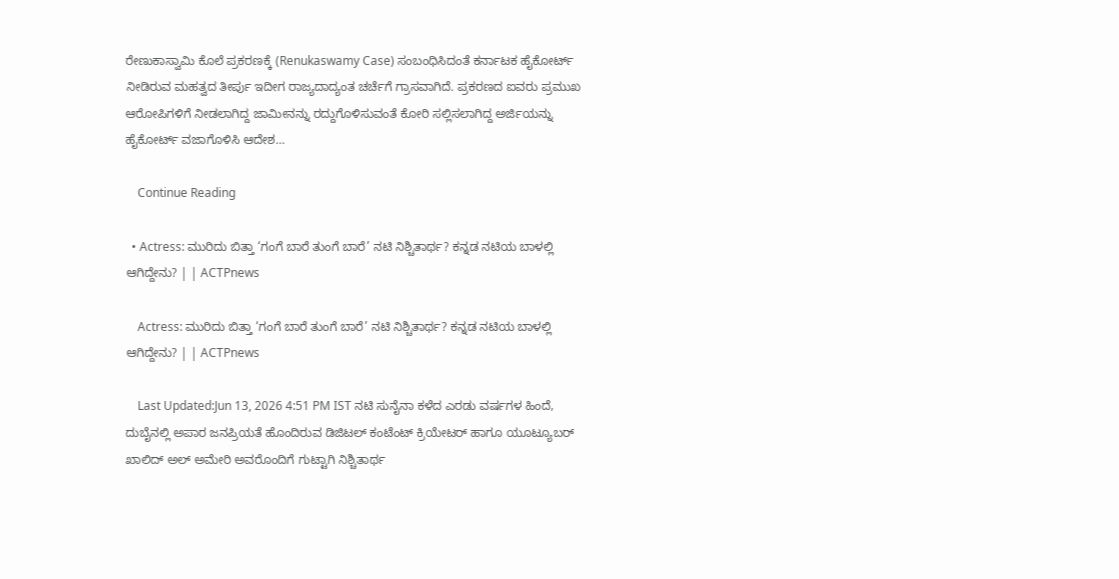ರೇಣುಕಾಸ್ವಾಮಿ ಕೊಲೆ ಪ್ರಕರಣಕ್ಕೆ (Renukaswamy Case) ಸಂಬಂಧಿಸಿದಂತೆ ಕರ್ನಾಟಕ ಹೈಕೋರ್ಟ್ ನೀಡಿರುವ ಮಹತ್ವದ ತೀರ್ಪು ಇದೀಗ ರಾಜ್ಯದಾದ್ಯಂತ ಚರ್ಚೆಗೆ ಗ್ರಾಸವಾಗಿದೆ. ಪ್ರಕರಣದ ಐವರು ಪ್ರಮುಖ ಆರೋಪಿಗಳಿಗೆ ನೀಡಲಾಗಿದ್ದ ಜಾಮೀನನ್ನು ರದ್ದುಗೊಳಿಸುವಂತೆ ಕೋರಿ ಸಲ್ಲಿಸಲಾಗಿದ್ದ ಅರ್ಜಿಯನ್ನು ಹೈಕೋರ್ಟ್ ವಜಾಗೊಳಿಸಿ ಆದೇಶ…

    Continue Reading

  • Actress: ಮುರಿದು ಬಿತ್ತಾ ‘ಗಂಗೆ ಬಾರೆ ತುಂಗೆ ಬಾರೆ’ ನಟಿ ನಿಶ್ಚಿತಾರ್ಥ? ಕನ್ನಡ ನಟಿಯ ಬಾಳಲ್ಲಿ ಆಗಿದ್ದೇನು? | | ACTPnews

    Actress: ಮುರಿದು ಬಿತ್ತಾ ‘ಗಂಗೆ ಬಾರೆ ತುಂಗೆ ಬಾರೆ’ ನಟಿ ನಿಶ್ಚಿತಾರ್ಥ? ಕನ್ನಡ ನಟಿಯ ಬಾಳಲ್ಲಿ ಆಗಿದ್ದೇನು? | | ACTPnews

    Last Updated:Jun 13, 2026 4:51 PM IST ನಟಿ ಸುನೈನಾ ಕಳೆದ ಎರಡು ವರ್ಷಗಳ ಹಿಂದೆ,  ದುಬೈನಲ್ಲಿ ಅಪಾರ ಜನಪ್ರಿಯತೆ ಹೊಂದಿರುವ ಡಿಜಿಟಲ್ ಕಂಟೆಂಟ್ ಕ್ರಿಯೇಟರ್ ಹಾಗೂ ಯೂಟ್ಯೂಬರ್ ಖಾಲಿದ್ ಅಲ್ ಅಮೇರಿ ಅವರೊಂದಿಗೆ ಗುಟ್ಟಾಗಿ ನಿಶ್ಚಿತಾರ್ಥ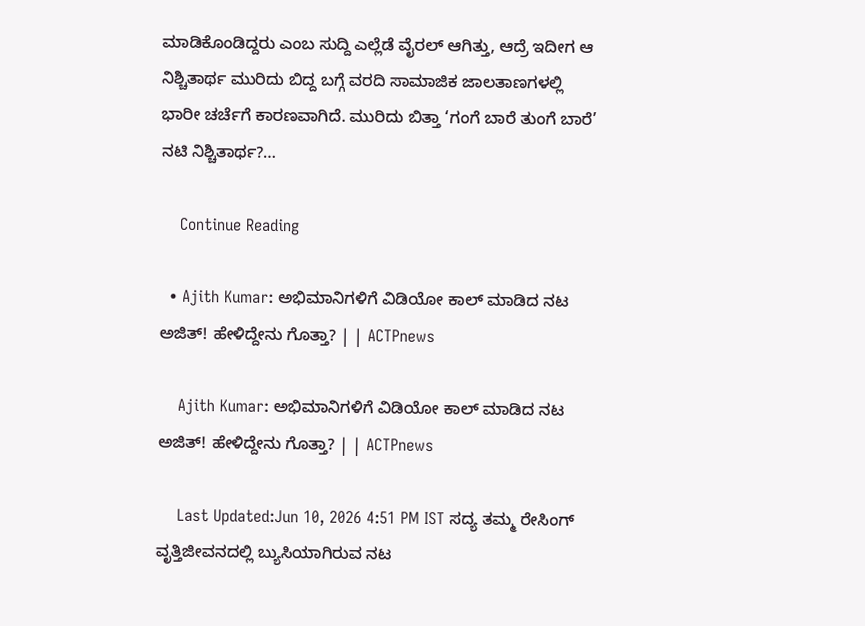ಮಾಡಿಕೊಂಡಿದ್ದರು ಎಂಬ ಸುದ್ದಿ ಎಲ್ಲೆಡೆ ವೈರಲ್ ಆಗಿತ್ತು, ಆದ್ರೆ ಇದೀಗ ಆ ನಿಶ್ಚಿತಾರ್ಥ ಮುರಿದು ಬಿದ್ದ ಬಗ್ಗೆ ವರದಿ ಸಾಮಾಜಿಕ ಜಾಲತಾಣಗಳಲ್ಲಿ ಭಾರೀ ಚರ್ಚೆಗೆ ಕಾರಣವಾಗಿದೆ. ಮುರಿದು ಬಿತ್ತಾ ‘ಗಂಗೆ ಬಾರೆ ತುಂಗೆ ಬಾರೆ’ ನಟಿ ನಿಶ್ಚಿತಾರ್ಥ?…

    Continue Reading

  • Ajith Kumar: ಅಭಿಮಾನಿಗಳಿಗೆ ವಿಡಿಯೋ ಕಾಲ್ ಮಾಡಿದ ನಟ ಅಜಿತ್! ಹೇಳಿದ್ದೇನು ಗೊತ್ತಾ? | | ACTPnews

    Ajith Kumar: ಅಭಿಮಾನಿಗಳಿಗೆ ವಿಡಿಯೋ ಕಾಲ್ ಮಾಡಿದ ನಟ ಅಜಿತ್! ಹೇಳಿದ್ದೇನು ಗೊತ್ತಾ? | | ACTPnews

    Last Updated:Jun 10, 2026 4:51 PM IST ಸದ್ಯ ತಮ್ಮ ರೇಸಿಂಗ್ ವೃತ್ತಿಜೀವನದಲ್ಲಿ ಬ್ಯುಸಿಯಾಗಿರುವ ನಟ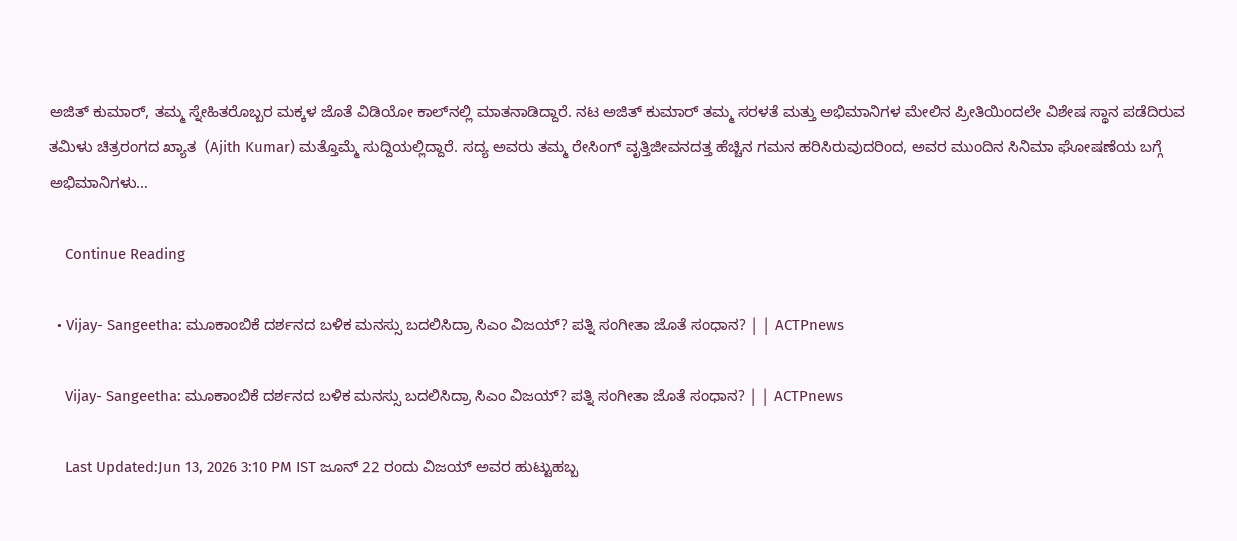ಅಜಿತ್ ಕುಮಾರ್, ತಮ್ಮ ಸ್ನೇಹಿತರೊಬ್ಬರ ಮಕ್ಕಳ ಜೊತೆ ವಿಡಿಯೋ ಕಾಲ್‌ನಲ್ಲಿ ಮಾತನಾಡಿದ್ದಾರೆ. ನಟ ಅಜಿತ್ ಕುಮಾರ್ ತಮ್ಮ ಸರಳತೆ ಮತ್ತು ಅಭಿಮಾನಿಗಳ ಮೇಲಿನ ಪ್ರೀತಿಯಿಂದಲೇ ವಿಶೇಷ ಸ್ಥಾನ ಪಡೆದಿರುವ ತಮಿಳು ಚಿತ್ರರಂಗದ ಖ್ಯಾತ  (Ajith Kumar) ಮತ್ತೊಮ್ಮೆ ಸುದ್ದಿಯಲ್ಲಿದ್ದಾರೆ. ಸದ್ಯ ಅವರು ತಮ್ಮ ರೇಸಿಂಗ್ ವೃತ್ತಿಜೀವನದತ್ತ ಹೆಚ್ಚಿನ ಗಮನ ಹರಿಸಿರುವುದರಿಂದ, ಅವರ ಮುಂದಿನ ಸಿನಿಮಾ ಘೋಷಣೆಯ ಬಗ್ಗೆ ಅಭಿಮಾನಿಗಳು…

    Continue Reading

  • Vijay- Sangeetha: ಮೂಕಾಂಬಿಕೆ ದರ್ಶನದ ಬಳಿಕ ಮನಸ್ಸು ಬದಲಿಸಿದ್ರಾ ಸಿಎಂ ವಿಜಯ್‌? ಪತ್ನಿ ಸಂಗೀತಾ ಜೊತೆ ಸಂಧಾನ? | | ACTPnews

    Vijay- Sangeetha: ಮೂಕಾಂಬಿಕೆ ದರ್ಶನದ ಬಳಿಕ ಮನಸ್ಸು ಬದಲಿಸಿದ್ರಾ ಸಿಎಂ ವಿಜಯ್‌? ಪತ್ನಿ ಸಂಗೀತಾ ಜೊತೆ ಸಂಧಾನ? | | ACTPnews

    Last Updated:Jun 13, 2026 3:10 PM IST ಜೂನ್ 22 ರಂದು ವಿಜಯ್ ಅವರ ಹುಟ್ಟುಹಬ್ಬ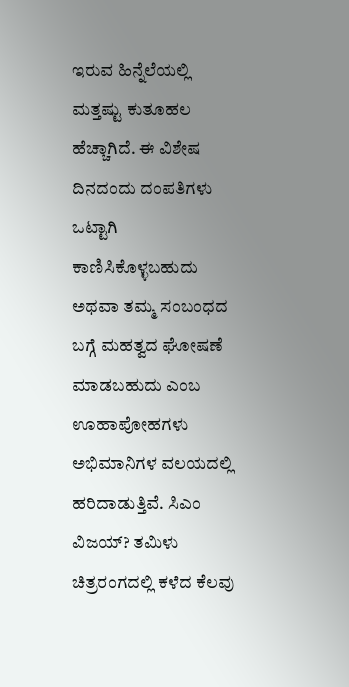ಇರುವ ಹಿನ್ನೆಲೆಯಲ್ಲಿ ಮತ್ತಷ್ಟು ಕುತೂಹಲ ಹೆಚ್ಚಾಗಿದೆ. ಈ ವಿಶೇಷ ದಿನದಂದು ದಂಪತಿಗಳು ಒಟ್ಟಾಗಿ ಕಾಣಿಸಿಕೊಳ್ಳಬಹುದು ಅಥವಾ ತಮ್ಮ ಸಂಬಂಧದ ಬಗ್ಗೆ ಮಹತ್ವದ ಘೋಷಣೆ ಮಾಡಬಹುದು ಎಂಬ ಊಹಾಪೋಹಗಳು ಅಭಿಮಾನಿಗಳ ವಲಯದಲ್ಲಿ ಹರಿದಾಡುತ್ತಿವೆ. ಸಿಎಂ ವಿಜಯ್‌? ತಮಿಳು ಚಿತ್ರರಂಗದಲ್ಲಿ ಕಳೆದ ಕೆಲವು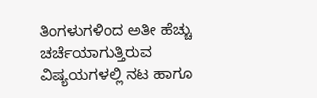ತಿಂಗಳುಗಳಿಂದ ಅತೀ ಹೆಚ್ಚು ಚರ್ಚೆಯಾಗುತ್ತಿರುವ ವಿಷ್ಯಯಗಳಲ್ಲಿ ನಟ ಹಾಗೂ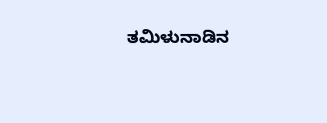ತಮಿಳುನಾಡಿನ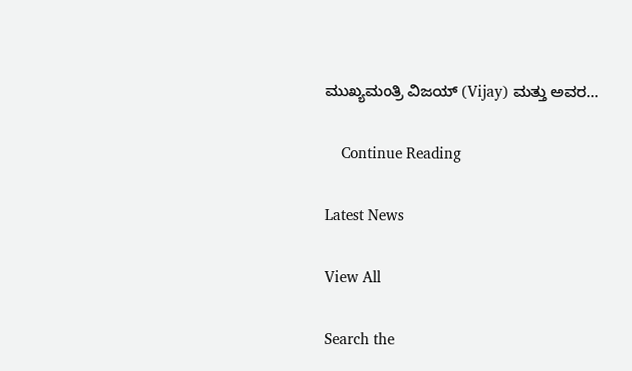ಮುಖ್ಯಮಂತ್ರಿ ವಿಜಯ್ (Vijay) ಮತ್ತು ಅವರ…

    Continue Reading

Latest News

View All

Search the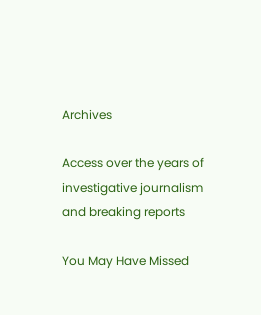Archives

Access over the years of investigative journalism and breaking reports

You May Have Missed